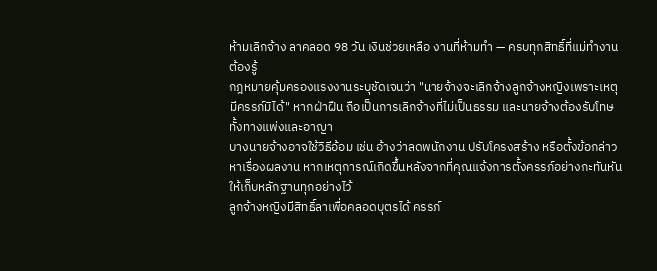ห้ามเลิกจ้าง ลาคลอด 98 วัน เงินช่วยเหลือ งานที่ห้ามทำ — ครบทุกสิทธิ์ที่แม่ทำงานต้องรู้
กฎหมายคุ้มครองแรงงานระบุชัดเจนว่า "นายจ้างจะเลิกจ้างลูกจ้างหญิงเพราะเหตุมีครรภ์มิได้" หากฝ่าฝืน ถือเป็นการเลิกจ้างที่ไม่เป็นธรรม และนายจ้างต้องรับโทษทั้งทางแพ่งและอาญา
บางนายจ้างอาจใช้วิธีอ้อม เช่น อ้างว่าลดพนักงาน ปรับโครงสร้าง หรือตั้งข้อกล่าวหาเรื่องผลงาน หากเหตุการณ์เกิดขึ้นหลังจากที่คุณแจ้งการตั้งครรภ์อย่างกะทันหัน ให้เก็บหลักฐานทุกอย่างไว้
ลูกจ้างหญิงมีสิทธิ์ลาเพื่อคลอดบุตรได้ ครรภ์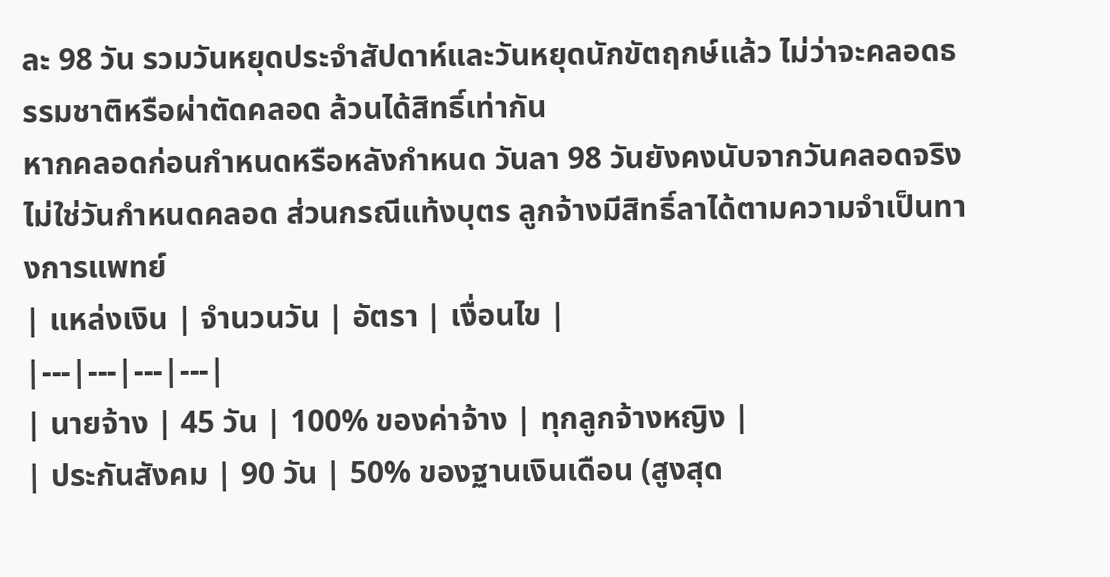ละ 98 วัน รวมวันหยุดประจำสัปดาห์และวันหยุดนักขัตฤกษ์แล้ว ไม่ว่าจะคลอดธรรมชาติหรือผ่าตัดคลอด ล้วนได้สิทธิ์เท่ากัน
หากคลอดก่อนกำหนดหรือหลังกำหนด วันลา 98 วันยังคงนับจากวันคลอดจริง ไม่ใช่วันกำหนดคลอด ส่วนกรณีแท้งบุตร ลูกจ้างมีสิทธิ์ลาได้ตามความจำเป็นทางการแพทย์
| แหล่งเงิน | จำนวนวัน | อัตรา | เงื่อนไข |
|---|---|---|---|
| นายจ้าง | 45 วัน | 100% ของค่าจ้าง | ทุกลูกจ้างหญิง |
| ประกันสังคม | 90 วัน | 50% ของฐานเงินเดือน (สูงสุด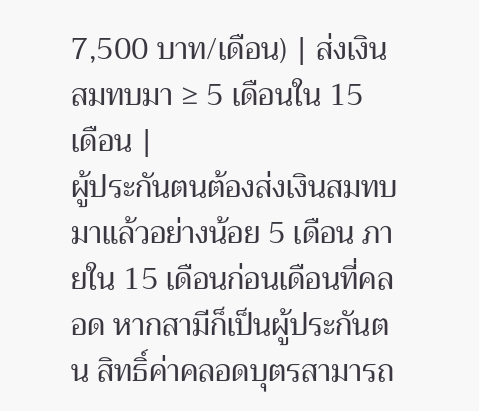7,500 บาท/เดือน) | ส่งเงินสมทบมา ≥ 5 เดือนใน 15 เดือน |
ผู้ประกันตนต้องส่งเงินสมทบมาแล้วอย่างน้อย 5 เดือน ภายใน 15 เดือนก่อนเดือนที่คลอด หากสามีก็เป็นผู้ประกันตน สิทธิ์ค่าคลอดบุตรสามารถ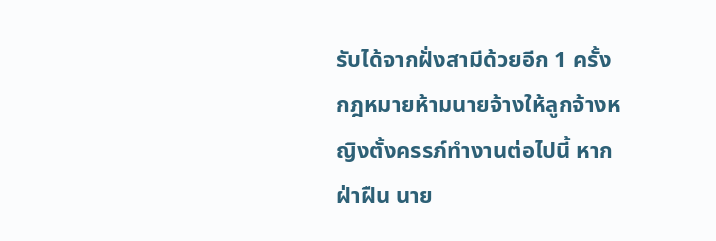รับได้จากฝั่งสามีด้วยอีก 1 ครั้ง
กฎหมายห้ามนายจ้างให้ลูกจ้างหญิงตั้งครรภ์ทำงานต่อไปนี้ หากฝ่าฝืน นาย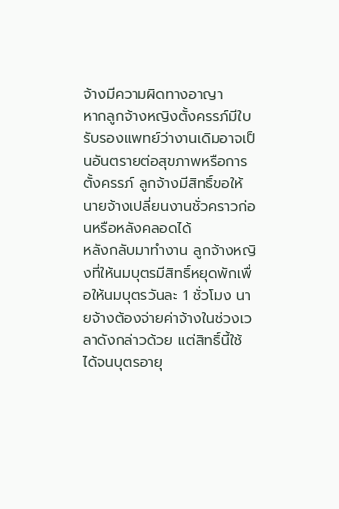จ้างมีความผิดทางอาญา
หากลูกจ้างหญิงตั้งครรภ์มีใบรับรองแพทย์ว่างานเดิมอาจเป็นอันตรายต่อสุขภาพหรือการตั้งครรภ์ ลูกจ้างมีสิทธิ์ขอให้นายจ้างเปลี่ยนงานชั่วคราวก่อนหรือหลังคลอดได้
หลังกลับมาทำงาน ลูกจ้างหญิงที่ให้นมบุตรมีสิทธิ์หยุดพักเพื่อให้นมบุตรวันละ 1 ชั่วโมง นายจ้างต้องจ่ายค่าจ้างในช่วงเวลาดังกล่าวด้วย แต่สิทธิ์นี้ใช้ได้จนบุตรอายุ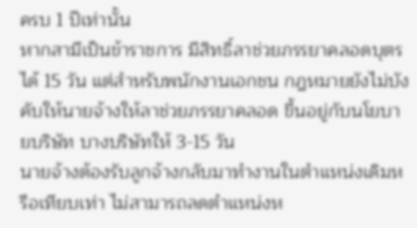ครบ 1 ปีเท่านั้น
หากสามีเป็นข้าราชการ มีสิทธิ์ลาช่วยภรรยาคลอดบุตรได้ 15 วัน แต่สำหรับพนักงานเอกชน กฎหมายยังไม่บังคับให้นายจ้างให้ลาช่วยภรรยาคลอด ขึ้นอยู่กับนโยบายบริษัท บางบริษัทให้ 3-15 วัน
นายจ้างต้องรับลูกจ้างกลับมาทำงานในตำแหน่งเดิมหรือเทียบเท่า ไม่สามารถลดตำแหน่งห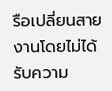รือเปลี่ยนสายงานโดยไม่ได้รับความ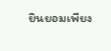ยินยอมเพียง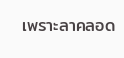เพราะลาคลอด